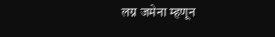लग्न जमेना म्हणून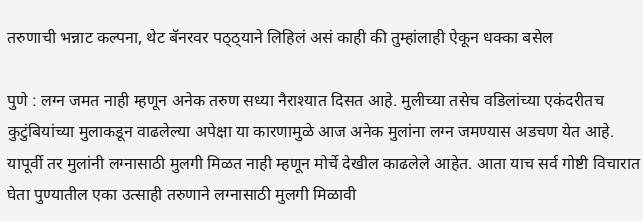तरुणाची भन्नाट कल्पना, थेट बॅनरवर पठ्ठ्याने लिहिलं असं काही की तुम्हांलाही ऐकून धक्का बसेल

पुणे : लग्न जमत नाही म्हणून अनेक तरुण सध्या नैराश्यात दिसत आहे. मुलीच्या तसेच वडिलांच्या एकंदरीतच कुटुंबियांच्या मुलाकडून वाढलेल्या अपेक्षा या कारणामुळे आज अनेक मुलांना लग्न जमण्यास अडचण येत आहे. यापूर्वी तर मुलांनी लग्नासाठी मुलगी मिळत नाही म्हणून मोर्चे देखील काढलेले आहेत. आता याच सर्व गोष्टी विचारात घेता पुण्यातील एका उत्साही तरुणाने लग्नासाठी मुलगी मिळावी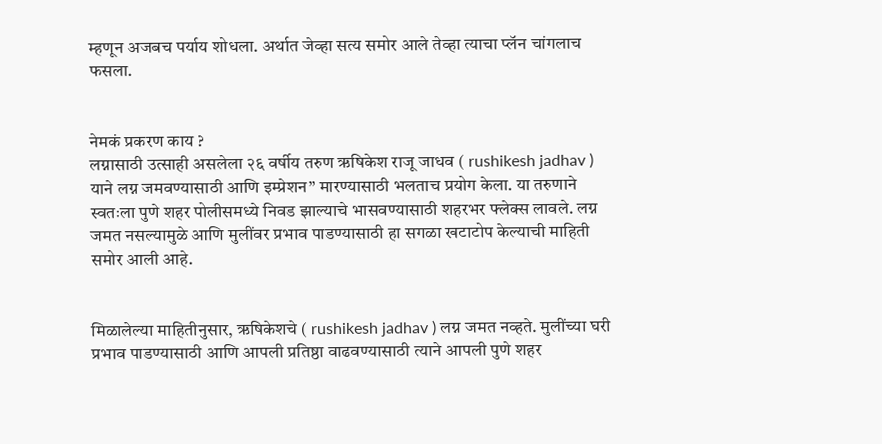म्हणून अजबच पर्याय शोधला. अर्थात जेव्हा सत्य समोर आले तेव्हा त्याचा प्लॅन चांगलाच फसला.


नेमकं प्रकरण काय ?
लग्नासाठी उत्साही असलेला २६ वर्षीय तरुण ऋषिकेश राजू जाधव ( rushikesh jadhav ) याने लग्न जमवण्यासाठी आणि इम्प्रेशन” मारण्यासाठी भलताच प्रयोग केला. या तरुणाने स्वतःला पुणे शहर पोलीसमध्ये निवड झाल्याचे भासवण्यासाठी शहरभर फ्लेक्स लावले. लग्न जमत नसल्यामुळे आणि मुलींवर प्रभाव पाडण्यासाठी हा सगळा खटाटोप केल्याची माहिती समोर आली आहे.


मिळालेल्या माहितीनुसार, ऋषिकेशचे ( rushikesh jadhav ) लग्न जमत नव्हते. मुलींच्या घरी प्रभाव पाडण्यासाठी आणि आपली प्रतिष्ठा वाढवण्यासाठी त्याने आपली पुणे शहर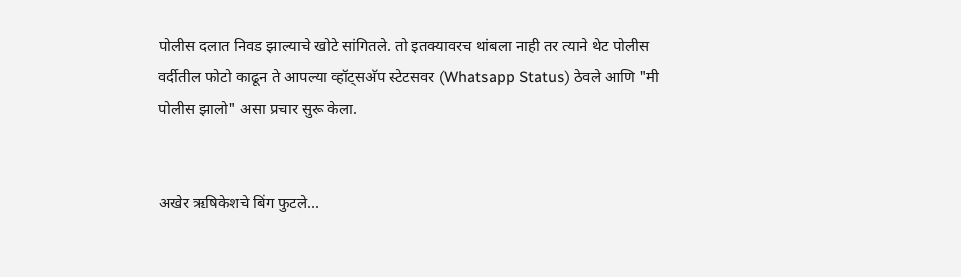पोलीस दलात निवड झाल्याचे खोटे सांगितले. तो इतक्यावरच थांबला नाही तर त्याने थेट पोलीस वर्दीतील फोटो काढून ते आपल्या व्हॉट्सअ‍ॅप स्टेटसवर (Whatsapp Status) ठेवले आणि "मी पोलीस झालो" असा प्रचार सुरू केला.


अखेर ऋषिकेशचे बिंग फुटले...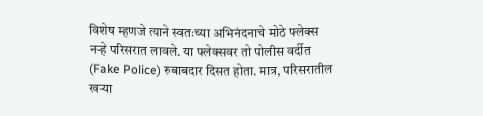विशेष म्हणजे त्याने स्वतःच्या अभिनंदनाचे मोठे फ्लेक्स नऱ्हे परिसरात लावले. या फ्लेक्सवर तो पोलीस वर्दीत (Fake Police) रुबाबदार दिसत होता. मात्र, परिसरातील खऱ्या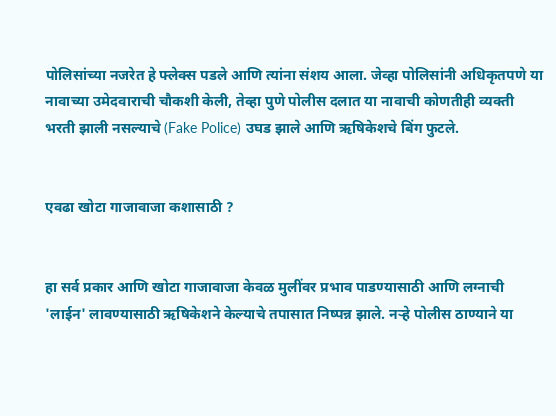पोलिसांच्या नजरेत हे फ्लेक्स पडले आणि त्यांना संशय आला. जेव्हा पोलिसांनी अधिकृतपणे या नावाच्या उमेदवाराची चौकशी केली, तेव्हा पुणे पोलीस दलात या नावाची कोणतीही व्यक्ती भरती झाली नसल्याचे (Fake Police) उघड झाले आणि ऋषिकेशचे बिंग फुटले.


एवढा खोटा गाजावाजा कशासाठी ?


हा सर्व प्रकार आणि खोटा गाजावाजा केवळ मुलींवर प्रभाव पाडण्यासाठी आणि लग्नाची 'लाईन' लावण्यासाठी ऋषिकेशने केल्याचे तपासात निष्पन्न झाले. नऱ्हे पोलीस ठाण्याने या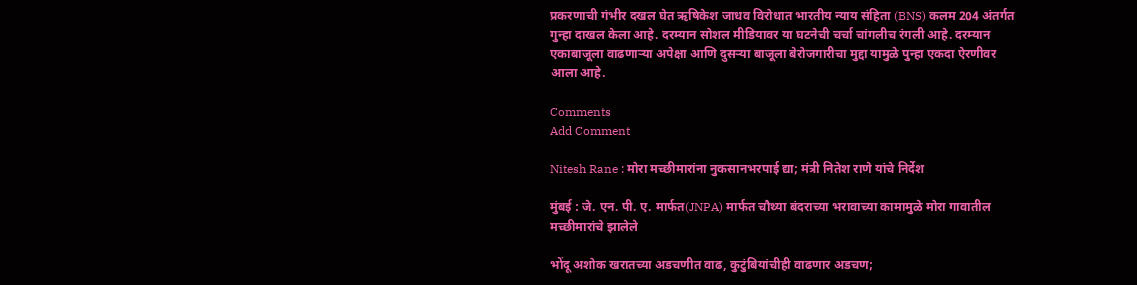प्रकरणाची गंभीर दखल घेत ऋषिकेश जाधव विरोधात भारतीय न्याय संहिता (BNS) कलम 204 अंतर्गत गुन्हा दाखल केला आहे. दरम्यान सोशल मीडियावर या घटनेची चर्चा चांगलीच रंगली आहे. दरम्यान एकाबाजूला वाढणाऱ्या अपेक्षा आणि दुसऱ्या बाजूला बेरोजगारीचा मुद्दा यामुळे पुन्हा एकदा ऐरणीवर आला आहे.

Comments
Add Comment

Nitesh Rane : मोरा मच्छीमारांना नुकसानभरपाई द्या; मंत्री नितेश राणे यांचे निर्देश

मुंबई : जे. एन. पी. ए. मार्फत(JNPA) मार्फत चौथ्या बंदराच्या भरावाच्या कामामुळे मोरा गावातील मच्छीमारांचे झालेले

भोंदू अशोक खरातच्या अडचणीत वाढ, कुटुंबियांचीही वाढणार अडचण;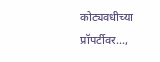कोट्यवधीच्या प्रॉपर्टीवर...,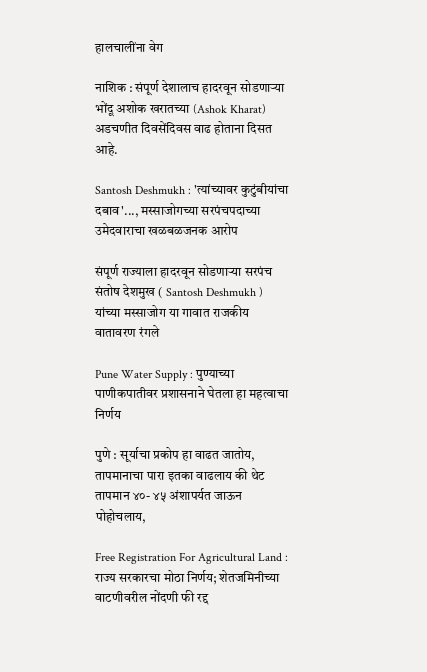हालचालींना वेग

नाशिक : संपूर्ण देशालाच हादरवून सोडणाऱ्या भोंदू अशोक खरातच्या (Ashok Kharat) अडचणीत दिवसेंदिवस वाढ होताना दिसत आहे.

Santosh Deshmukh : 'त्यांच्यावर कुटुंबीयांचा दबाव'..., मस्साजोगच्या सरपंचपदाच्या उमेदवाराचा खळबळजनक आरोप

संपूर्ण राज्याला हादरवून सोडणाऱ्या सरपंच संतोष देशमुख ( Santosh Deshmukh ) यांच्या मस्साजोग या गावात राजकीय वातावरण रंगले

Pune Water Supply : पुण्याच्या पाणीकपातीवर प्रशासनाने घेतला हा महत्वाचा निर्णय

पुणे : सूर्याचा प्रकोप हा वाढत जातोय, तापमानाचा पारा इतका वाढलाय की थेट तापमान ४०- ४५ अंशापर्यत जाऊन पोहोचलाय,

Free Registration For Agricultural Land : राज्य सरकारचा मोठा निर्णय; शेतजमिनीच्या वाटणीवरील नोंदणी फी रद्द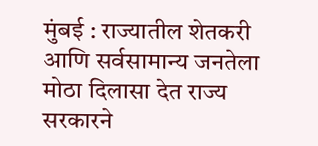मुंबई : राज्यातील शेतकरी आणि सर्वसामान्य जनतेला मोठा दिलासा देत राज्य सरकारने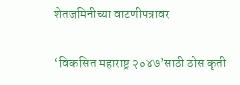शेतजमिनीच्या वाटणीपत्रावर

‘विकसित महाराष्ट्र २०४७’साठी ठोस कृती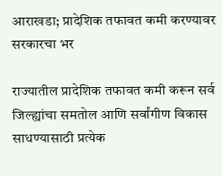आराखडा; प्रादेशिक तफावत कमी करण्यावर सरकारचा भर

राज्यातील प्रादेशिक तफावत कमी करून सर्व जिल्ह्यांचा समतोल आणि सर्वांगीण विकास साधण्यासाठी प्रत्येक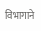विभागाने